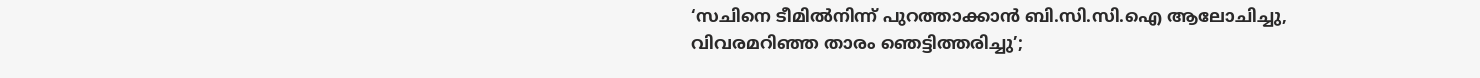‘സചിനെ ടീമിൽനിന്ന് പുറത്താക്കാൻ ബി.സി.സി.ഐ ആലോചിച്ചു, വിവരമറിഞ്ഞ താരം ഞെട്ടിത്തരിച്ചു’;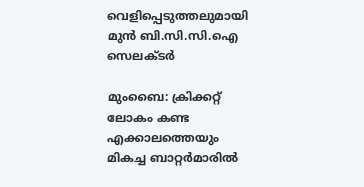വെളിപ്പെടുത്തലുമായി മുൻ ബി.സി.സി.ഐ സെലക്ടർ

മുംബൈ: ക്രിക്കറ്റ് ലോകം കണ്ട എക്കാലത്തെയും മികച്ച ബാറ്റർമാരിൽ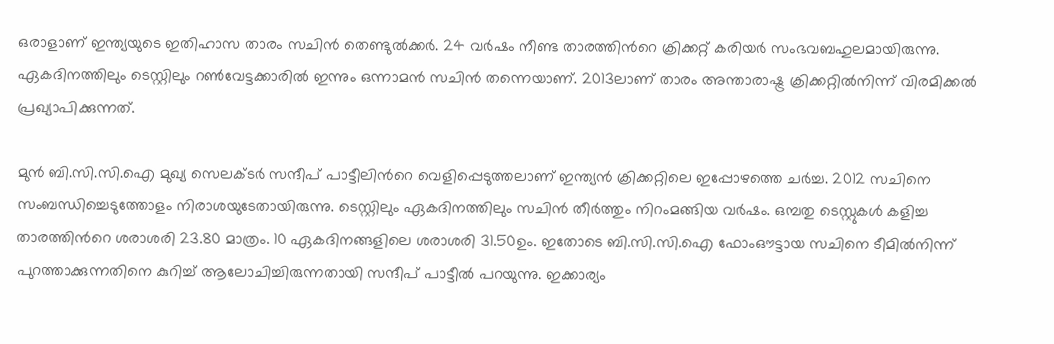ഒരാളാണ് ഇന്ത്യയുടെ ഇതിഹാസ താരം സചിൻ തെണ്ടുൽക്കർ. 24 വർഷം നീണ്ട താരത്തിന്‍റെ ക്രിക്കറ്റ് കരിയർ സംഭവബഹുലമായിരുന്നു. ഏകദിനത്തിലും ടെസ്റ്റിലും റൺവേട്ടക്കാരിൽ ഇന്നും ഒന്നാമൻ സചിൻ തന്നെയാണ്. 2013ലാണ് താരം അന്താരാഷ്ട്ര ക്രിക്കറ്റിൽനിന്ന് വിരമിക്കൽ പ്രഖ്യാപിക്കുന്നത്.

മുൻ ബി.സി.സി.ഐ മുഖ്യ സെലക്ടർ സന്ദീപ് പാട്ടീലിന്‍റെ വെളിപ്പെടുത്തലാണ് ഇന്ത്യൻ ക്രിക്കറ്റിലെ ഇപ്പോഴത്തെ ചർച്ച. 2012 സചിനെ സംബന്ധിച്ചെടുത്തോളം നിരാശയുടേതായിരുന്നു. ടെസ്റ്റിലും ഏകദിനത്തിലും സചിൻ തീർത്തും നിറംമങ്ങിയ വർഷം. ഒമ്പതു ടെസ്റ്റുകൾ കളിച്ച താരത്തിന്‍റെ ശരാശരി 23.80 മാത്രം. 10 ഏകദിനങ്ങളിലെ ശരാശരി 31.50ഉം. ഇതോടെ ബി.സി.സി.ഐ ഫോംഔട്ടായ സചിനെ ടീമിൽനിന്ന് പുറത്താക്കുന്നതിനെ കുറിച്ച് ആലോചിച്ചിരുന്നതായി സന്ദീപ് പാട്ടീൽ പറയുന്നു. ഇക്കാര്യം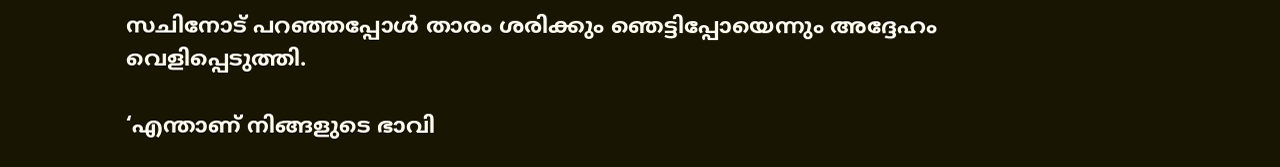സചിനോട് പറഞ്ഞപ്പോൾ താരം ശരിക്കും ഞെട്ടിപ്പോയെന്നും അദ്ദേഹം വെളിപ്പെടുത്തി.

‘എന്താണ് നിങ്ങളുടെ ഭാവി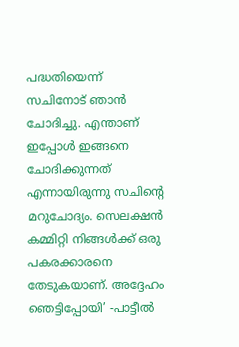പദ്ധതിയെന്ന് സചിനോട് ഞാൻ ചോദിച്ചു. എന്താണ് ഇപ്പോൾ ഇങ്ങനെ ചോദിക്കുന്നത് എന്നായിരുന്നു സചിന്‍റെ മറുചോദ്യം. സെലക്ഷൻ കമ്മിറ്റി നിങ്ങൾക്ക് ഒരു പകരക്കാരനെ തേടുകയാണ്. അദ്ദേഹം ഞെട്ടിപ്പോയി’ -പാട്ടീൽ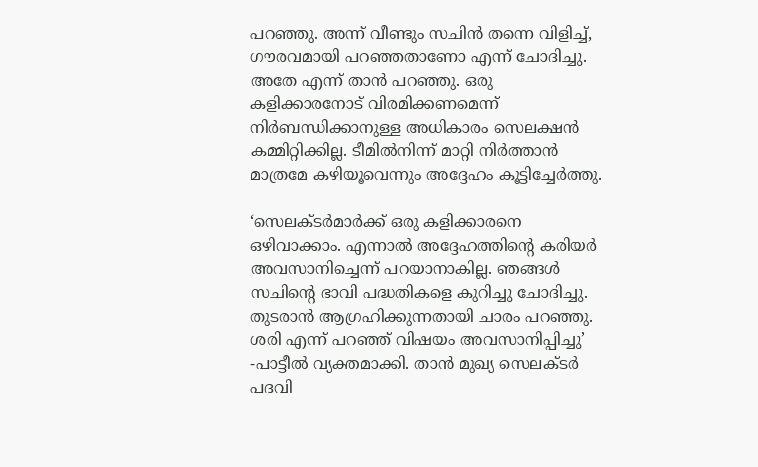പറഞ്ഞു. അന്ന് വീണ്ടും സചിൻ തന്നെ വിളിച്ച്, ഗൗരവമായി പറഞ്ഞതാണോ എന്ന് ചോദിച്ചു. അതേ എന്ന് താൻ പറഞ്ഞു. ഒരു കളിക്കാരനോട് വിരമിക്കണമെന്ന് നിർബന്ധിക്കാനുള്ള അധികാരം സെലക്ഷൻ കമ്മിറ്റിക്കില്ല. ടീമിൽനിന്ന് മാറ്റി നിർത്താൻ മാത്രമേ കഴിയൂവെന്നും അദ്ദേഹം കൂട്ടിച്ചേർത്തു.

‘സെലക്ടർമാർക്ക് ഒരു കളിക്കാരനെ ഒഴിവാക്കാം. എന്നാൽ അദ്ദേഹത്തിന്റെ കരിയർ അവസാനിച്ചെന്ന് പറയാനാകില്ല. ഞങ്ങൾ സചിന്‍റെ ഭാവി പദ്ധതികളെ കുറിച്ചു ചോദിച്ചു. തുടരാൻ ആഗ്രഹിക്കുന്നതായി ചാരം പറഞ്ഞു. ശരി എന്ന് പറഞ്ഞ് വിഷയം അവസാനിപ്പിച്ചു’ -പാട്ടീൽ വ്യക്തമാക്കി. താൻ മുഖ്യ സെലക്ടർ പദവി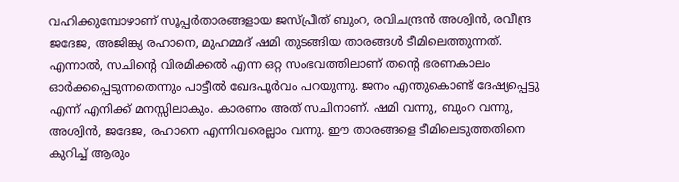വഹിക്കുമ്പോഴാണ് സൂപ്പർതാരങ്ങളായ ജസ്പ്രീത് ബുംറ, രവിചന്ദ്രൻ അശ്വിൻ, രവീന്ദ്ര ജദേജ, അജിങ്ക്യ രഹാനെ, മുഹമ്മദ് ഷമി തുടങ്ങിയ താരങ്ങൾ ടീമിലെത്തുന്നത്. എന്നാൽ, സചിന്‍റെ വിരമിക്കൽ എന്ന ഒറ്റ സംഭവത്തിലാണ് തന്‍റെ ഭരണകാലം ഓർക്കപ്പെടുന്നതെന്നും പാട്ടീൽ ഖേദപൂർവം പറയുന്നു. ജനം എന്തുകൊണ്ട് ദേഷ്യപ്പെട്ടു എന്ന് എനിക്ക് മനസ്സിലാകും. കാരണം അത് സചിനാണ്. ഷമി വന്നു, ബുംറ വന്നു, അശ്വിൻ, ജദേജ, രഹാനെ എന്നിവരെല്ലാം വന്നു. ഈ താരങ്ങളെ ടീമിലെടുത്തതിനെ കുറിച്ച് ആരും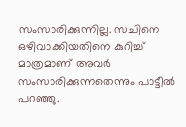സംസാരിക്കുന്നില്ല. സചിനെ ഒഴിവാക്കിയതിനെ കുറിച്ച് മാത്രമാണ് അവർ സംസാരിക്കുന്നതെന്നും പാട്ടീൽ പറഞ്ഞു.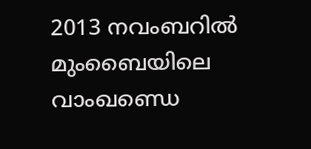2013 നവംബറിൽ മുംബൈയിലെ വാംഖണ്ഡെ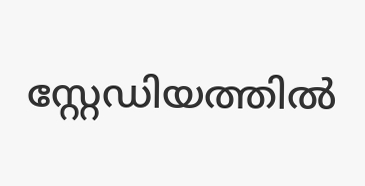സ്റ്റേഡിയത്തിൽ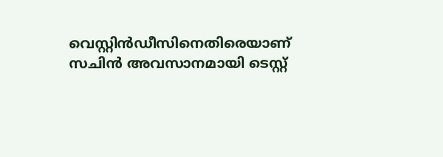വെസ്റ്റിൻഡീസിനെതിരെയാണ് സചിൻ അവസാനമായി ടെസ്റ്റ്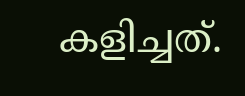കളിച്ചത്.